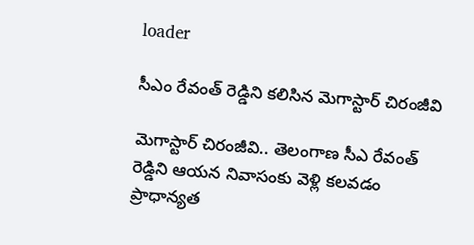loader

సీఎం రేవంత్ రెడ్డిని కలిసిన మెగాస్టార్ చిరంజీవి

మెగాస్టార్ చిరంజీవి.. తెలంగాణ సీఎ రేవంత్ రెడ్డిని ఆయన నివాసంకు వెళ్లి కలవడం ప్రాధాన్యత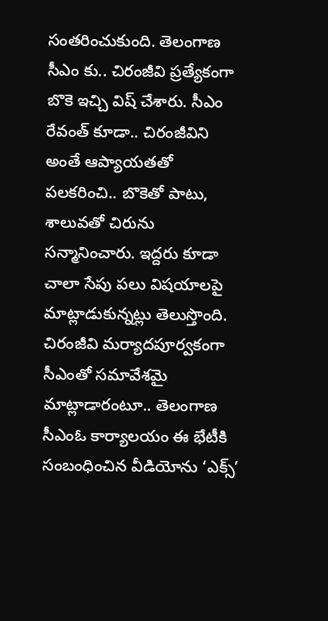సంతరించుకుంది. తెలంగాణ సీఎం కు.. చిరంజీవి ప్రత్యేకంగా బొకె ఇచ్చి విష్ చేశారు. సీఎం రేవంత్ కూడా.. చిరంజీవిని అంతే ఆప్యాయతతో పలకరించి.. బొకెతో పాటు, శాలువతో చిరును సన్మానించారు. ఇద్దరు కూడా చాలా సేపు పలు విషయాలపై మాట్లాడుకున్నట్లు తెలుస్తొంది. చిరంజీవి మర్యాదపూర్వకంగా సీఎంతో సమావేశమై మాట్లాడారంటూ.. తెలంగాణ సీఎంఓ కార్యాలయం ఈ భేటీకి సంబంధించిన వీడియోను ‘ఎక్స్‌’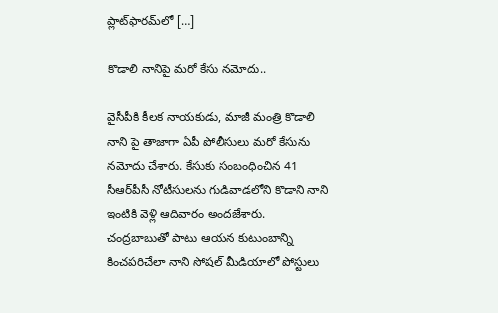ప్లాట్‌ఫారమ్‌లో […]

కొడాలి నానిపై మరో కేసు నమోదు..

వైసీపీకి కీలక నాయకుడు, మాజీ మంత్రి కొడాలి నాని పై తాజాగా ఏపీ పోలీసులు మరో కేసును నమోదు చేశారు. కేసుకు సంబంధించిన 41 సీఆర్‌పీసీ నోటీసులను గుడివాడలోని కొడాని నాని ఇంటికి వెళ్లి ఆదివారం అందజేశారు. చంద్రబాబుతో పాటు ఆయన కుటుంబాన్ని కించపరిచేలా నాని సోషల్‌ మీడియాలో పోస్టులు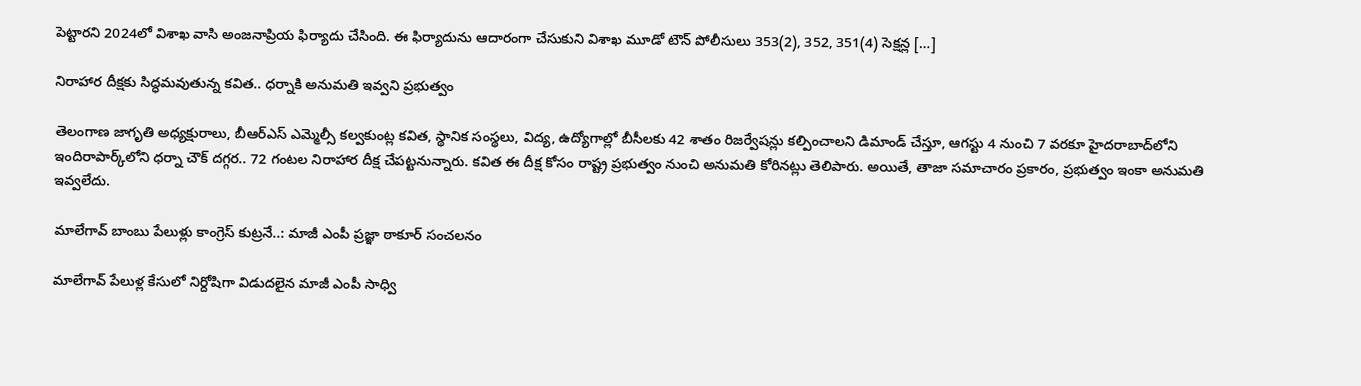పెట్టారని 2024లో విశాఖ వాసి అంజనాప్రియ ఫిర్యాదు చేసింది. ఈ ఫిర్యాదును ఆదారంగా చేసుకుని విశాఖ మూడో టౌన్‌ పోలీసులు 353(2), 352, 351(4) సెక్షన్ల […]

నిరాహార దీక్షకు సిద్ధమవుతున్న కవిత.. ధర్నాకి అనుమతి ఇవ్వని ప్రభుత్వం

తెలంగాణ జాగృతి అధ్యక్షురాలు, బీఆర్‌ఎస్ ఎమ్మెల్సీ కల్వకుంట్ల కవిత, స్థానిక సంస్థలు, విద్య, ఉద్యోగాల్లో బీసీలకు 42 శాతం రిజర్వేషన్లు కల్పించాలని డిమాండ్ చేస్తూ, ఆగస్టు 4 నుంచి 7 వరకూ హైదరాబాద్‌లోని ఇందిరాపార్క్‌లోని ధర్నా చౌక్ దగ్గర.. 72 గంటల నిరాహార దీక్ష చేపట్టనున్నారు. కవిత ఈ దీక్ష కోసం రాష్ట్ర ప్రభుత్వం నుంచి అనుమతి కోరినట్లు తెలిపారు. అయితే, తాజా సమాచారం ప్రకారం, ప్రభుత్వం ఇంకా అనుమతి ఇవ్వలేదు.

మాలేగావ్ బాంబు పేలుళ్లు కాంగ్రెస్ కుట్రనే..: మాజీ ఎంపీ ప్రజ్ఞా ఠాకూర్ సంచలనం

మాలేగావ్ పేలుళ్ల కేసులో నిర్దోషిగా విడుదలైన మాజీ ఎంపీ సాధ్వి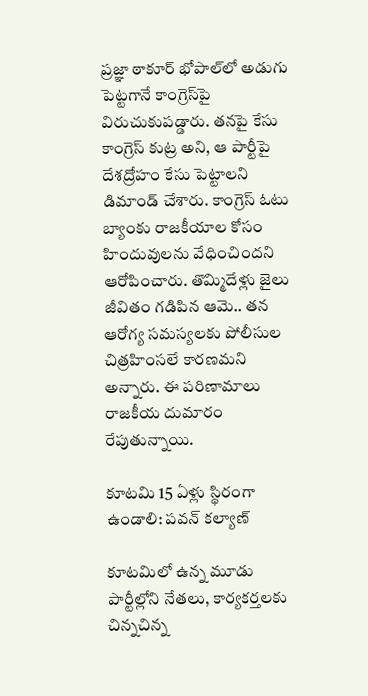ప్రజ్ఞా ఠాకూర్ భోపాల్‌లో అడుగు పెట్టగానే కాంగ్రెస్‌పై విరుచుకుపడ్డారు. తనపై కేసు కాంగ్రెస్ కుట్ర అని, ఆ పార్టీపై దేశద్రోహం కేసు పెట్టాలని డిమాండ్ చేశారు. కాంగ్రెస్ ఓటు బ్యాంకు రాజకీయాల కోసం హిందువులను వేధించిందని ఆరోపించారు. తొమ్మిదేళ్లు జైలు జీవితం గడిపిన ఆమె.. తన ఆరోగ్య సమస్యలకు పోలీసుల చిత్రహింసలే కారణమని అన్నారు. ఈ పరిణామాలు రాజకీయ దుమారం రేపుతున్నాయి.

కూటమి 15 ఏళ్లు స్థిరంగా ఉండాలి: పవన్ కల్యాణ్

కూటమిలో ఉన్న మూడు పార్టీల్లోని నేతలు, కార్యకర్తలకు చిన్నచిన్న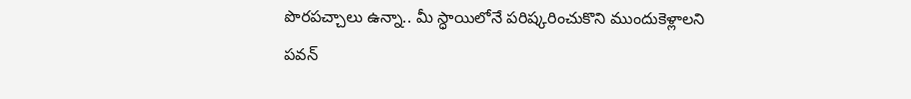పొరపచ్చాలు ఉన్నా.. మీ స్ధాయిలోనే పరిష్కరించుకొని ముందుకెళ్లాలని పవన్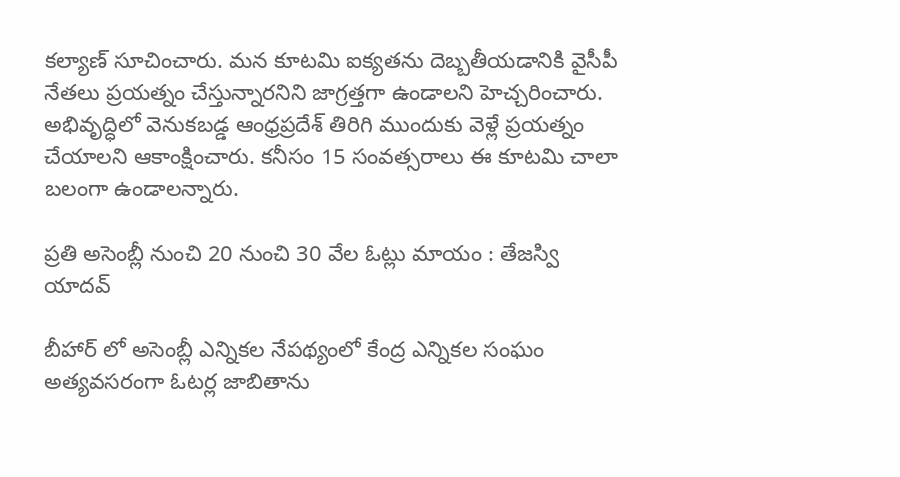కల్యాణ్ సూచించారు. మన కూటమి ఐక్యతను దెబ్బతీయడానికి వైసీపీ నేతలు ప్రయత్నం చేస్తున్నారనిని జాగ్రత్తగా ఉండాలని హెచ్చరించారు. అభివృద్ధిలో వెనుకబడ్డ ఆంధ్రప్రదేశ్ తిరిగి ముందుకు వెళ్లే ప్రయత్నం చేయాలని ఆకాంక్షించారు. కనీసం 15 సంవత్సరాలు ఈ కూటమి చాలా బలంగా ఉండాలన్నారు.

ప్రతి అసెంబ్లీ నుంచి 20 నుంచి 30 వేల ఓట్లు మాయం : తేజస్వి యాదవ్‌

బీహార్‌ లో అసెంబ్లీ ఎన్నికల నేపథ్యంలో కేంద్ర ఎన్నికల సంఘం అత్యవసరంగా ఓటర్ల జాబితాను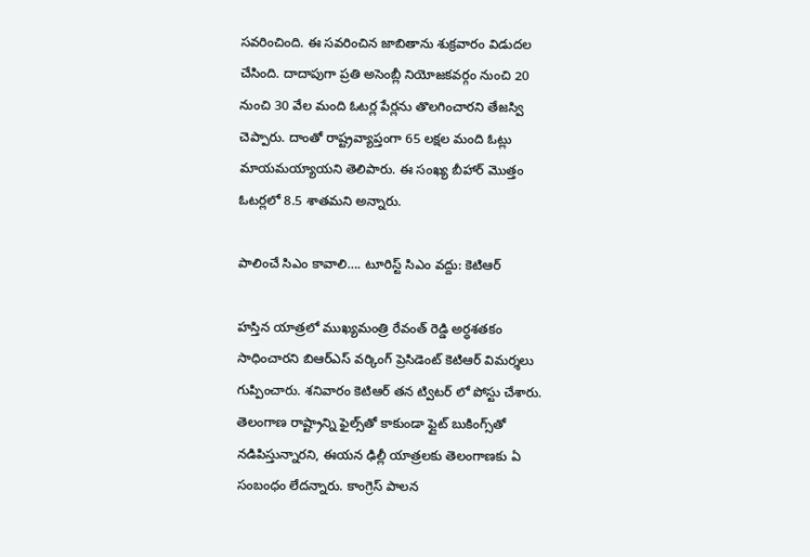సవరించింది. ఈ సవరించిన జాబితాను శుక్రవారం విడుదల చేసింది. దాదాపుగా ప్రతి అసెంబ్లీ నియోజకవర్గం నుంచి 20 నుంచి 30 వేల మంది ఓటర్ల పేర్లను తొలగించారని తేజస్వి చెప్పారు. దాంతో రాష్ట్రవ్యాప్తంగా 65 లక్షల మంది ఓట్లు మాయమయ్యాయని తెలిపారు. ఈ సంఖ్య బీహార్‌ మొత్తం ఓటర్లలో 8.5 శాతమని అన్నారు.

పాలించే సిఎం కావాలి…. టూరిస్ట్ సిఎం వద్దు: కెటిఆర్

హస్తిన యాత్రలో ముఖ్యమంత్రి రేవంత్ రెడ్డి అర్ధశతకం సాధించారని బిఆర్ఎస్ వర్కింగ్ ప్రెసిడెంట్ కెటిఆర్ విమర్శలు గుప్పించారు. శనివారం కెటిఆర్ తన ట్విటర్ లో పోస్టు చేశారు. తెలంగాణ రాష్ట్రాన్ని ఫైల్స్‌తో కాకుండా ఫ్లైట్ బుకింగ్స్‌తో నడిపిస్తున్నారని, ఈయన ఢిల్లీ యాత్రలకు తెలంగాణకు ఏ సంబంధం లేదన్నారు. కాంగ్రెస్ పాలన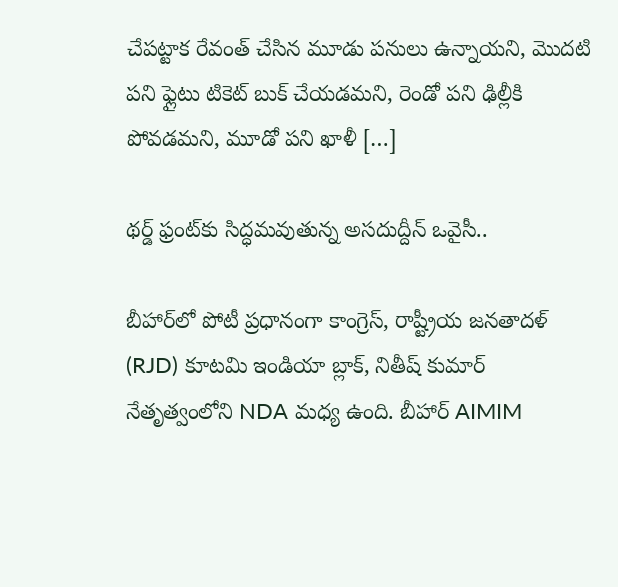చేపట్టాక రేవంత్ చేసిన మూడు పనులు ఉన్నాయని, మొదటి పని ఫ్లైటు టికెట్ బుక్ చేయడమని, రెండో పని ఢిల్లీకి పోవడమని, మూడో పని ఖాళీ […]

థర్డ్‌ ఫ్రంట్‌కు సిద్ధమవుతున్న అసదుద్దీన్‌ ఒవైసీ..

బీహార్‌లో పోటీ ప్రధానంగా కాంగ్రెస్, రాష్ట్రీయ జనతాదళ్ (RJD) కూటమి ఇండియా బ్లాక్, నితీష్ కుమార్ నేతృత్వంలోని NDA మధ్య ఉంది. బీహార్ AIMIM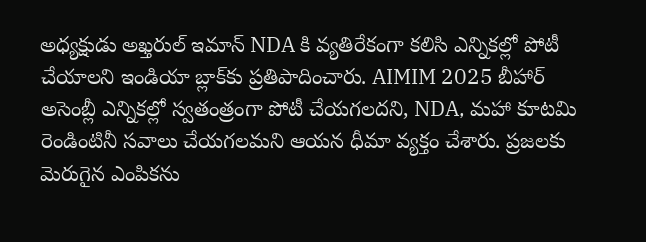అధ్యక్షుడు అఖ్తరుల్ ఇమాన్ NDA కి వ్యతిరేకంగా కలిసి ఎన్నికల్లో పోటీ చేయాలని ఇండియా బ్లాక్‌కు ప్రతిపాదించారు. AIMIM 2025 బీహార్ అసెంబ్లీ ఎన్నికల్లో స్వతంత్రంగా పోటీ చేయగలదని, NDA, మహా కూటమి రెండింటినీ సవాలు చేయగలమని ఆయన ధీమా వ్యక్తం చేశారు. ప్రజలకు మెరుగైన ఎంపికను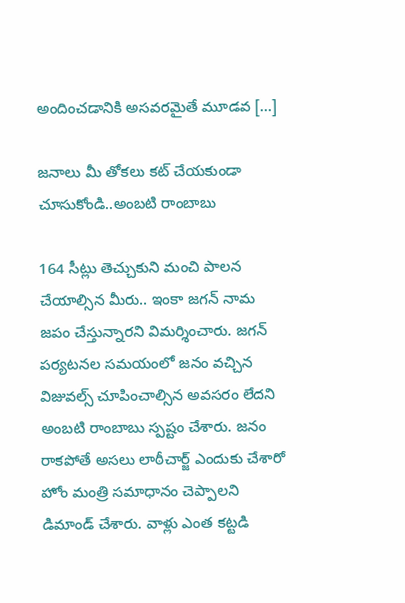అందించడానికి అసవరమైతే మూడవ […]

జనాలు మీ తోకలు కట్‌ చేయకుండా చూసుకోండి..అంబటి రాంబాబు

164 సీట్లు తెచ్చుకుని మంచి పాలన చేయాల్సిన మీరు.. ఇంకా జగన్‌ నామ జపం చేస్తున్నారని విమర్శించారు. జగన్‌ పర్యటనల సమయంలో జనం వచ్చిన విజువల్స్‌ చూపించాల్సిన అవసరం లేదని అంబటి రాంబాబు స్పష్టం చేశారు. జనం రాకపోతే అసలు లాఠీచార్జ్‌ ఎందుకు చేశారో హోం మంత్రి సమాధానం చెప్పాలని డిమాండ్‌ చేశారు. వాళ్లు ఎంత కట్టడి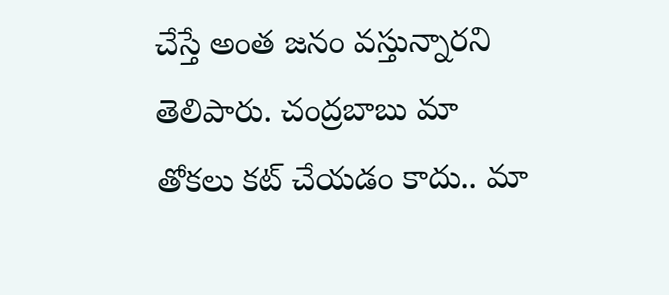చేస్తే అంత జనం వస్తున్నారని తెలిపారు. చంద్రబాబు మా తోకలు కట్‌ చేయడం కాదు.. మా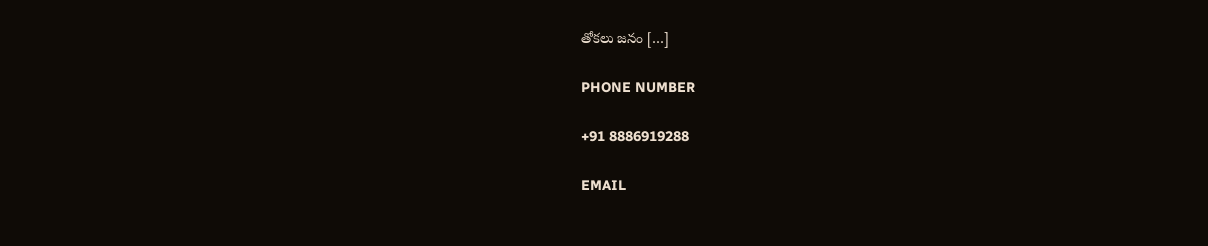తోకలు జనం […]

PHONE NUMBER

+91 8886919288

EMAIL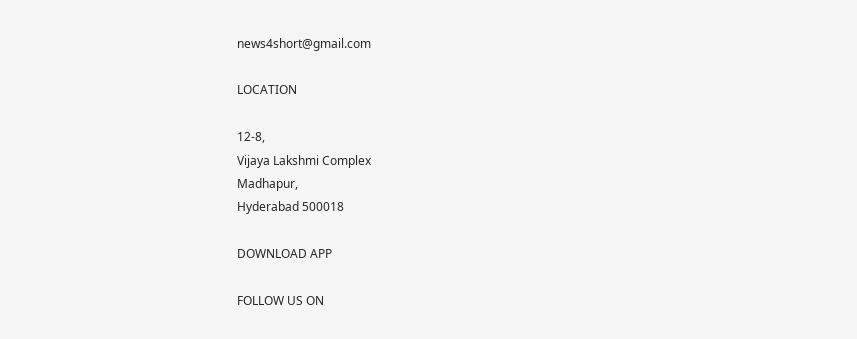news4short@gmail.com

LOCATION

12-8,
Vijaya Lakshmi Complex
Madhapur,
Hyderabad 500018

DOWNLOAD APP

FOLLOW US ON